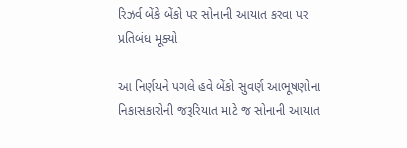રિઝર્વ બેંકે બેંકો પર સોનાની આયાત કરવા પર પ્રતિબંધ મૂક્યો

આ નિર્ણયને પગલે હવે બેંકો સુવર્ણ આભૂષણોના નિકાસકારોની જરૂરિયાત માટે જ સોનાની આયાત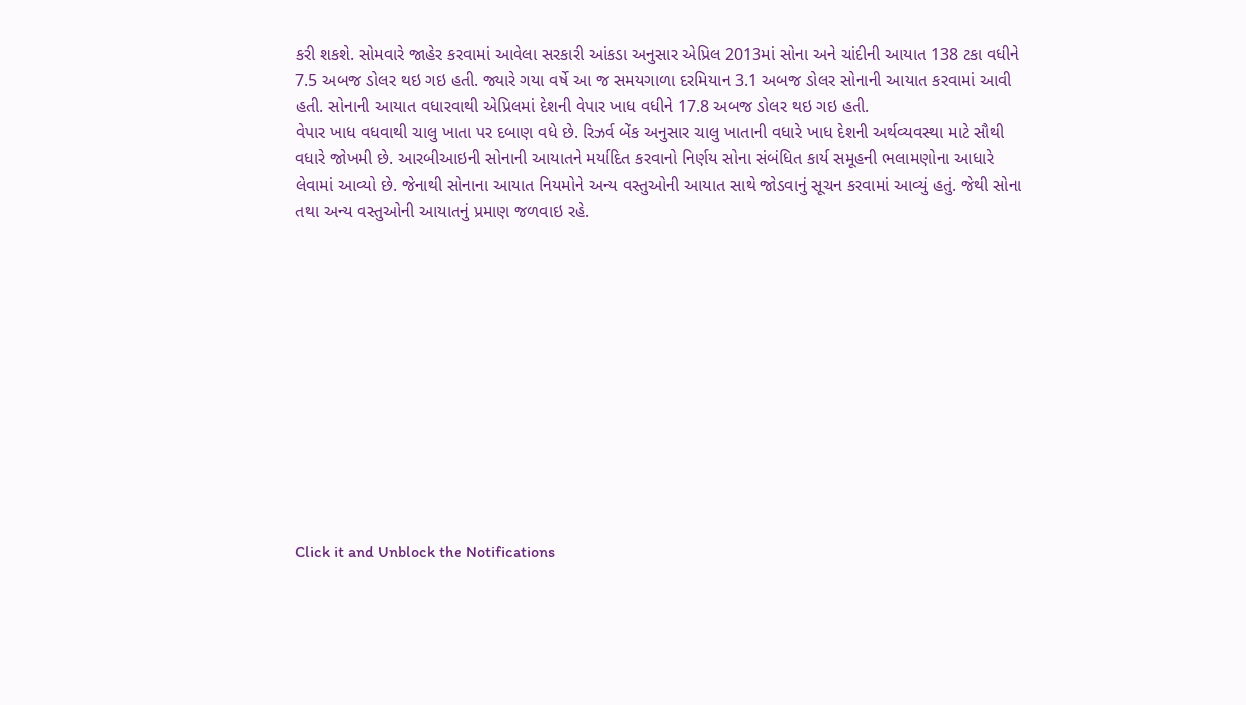કરી શકશે. સોમવારે જાહેર કરવામાં આવેલા સરકારી આંકડા અનુસાર એપ્રિલ 2013માં સોના અને ચાંદીની આયાત 138 ટકા વધીને 7.5 અબજ ડોલર થઇ ગઇ હતી. જ્યારે ગયા વર્ષે આ જ સમયગાળા દરમિયાન 3.1 અબજ ડોલર સોનાની આયાત કરવામાં આવી હતી. સોનાની આયાત વધારવાથી એપ્રિલમાં દેશની વેપાર ખાધ વધીને 17.8 અબજ ડોલર થઇ ગઇ હતી.
વેપાર ખાધ વધવાથી ચાલુ ખાતા પર દબાણ વધે છે. રિઝર્વ બેંક અનુસાર ચાલુ ખાતાની વધારે ખાધ દેશની અર્થવ્યવસ્થા માટે સૌથી વધારે જોખમી છે. આરબીઆઇની સોનાની આયાતને મર્યાદિત કરવાનો નિર્ણય સોના સંબંધિત કાર્ય સમૂહની ભલામણોના આધારે લેવામાં આવ્યો છે. જેનાથી સોનાના આયાત નિયમોને અન્ય વસ્તુઓની આયાત સાથે જોડવાનું સૂચન કરવામાં આવ્યું હતું. જેથી સોના તથા અન્ય વસ્તુઓની આયાતનું પ્રમાણ જળવાઇ રહે.












Click it and Unblock the Notifications